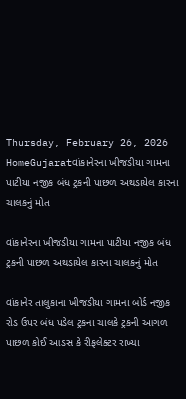Thursday, February 26, 2026
HomeGujaratવાંકાનેરના ખીજડીયા ગામના પાટીયા નજીક બંધ ટ્રકની પાછળ અથડાયેલ કારના ચાલકનું મોત

વાંકાનેરના ખીજડીયા ગામના પાટીયા નજીક બંધ ટ્રકની પાછળ અથડાયેલ કારના ચાલકનું મોત

વાંકાનેર તાલુકાના ખીજડીયા ગામના બોર્ડ નજીક રોડ ઉપર બંધ પડેલ ટ્રકના ચાલકે ટ્રકની આગળ પાછળ કોઈ આડસ કે રીફલેક્ટર રાખ્યા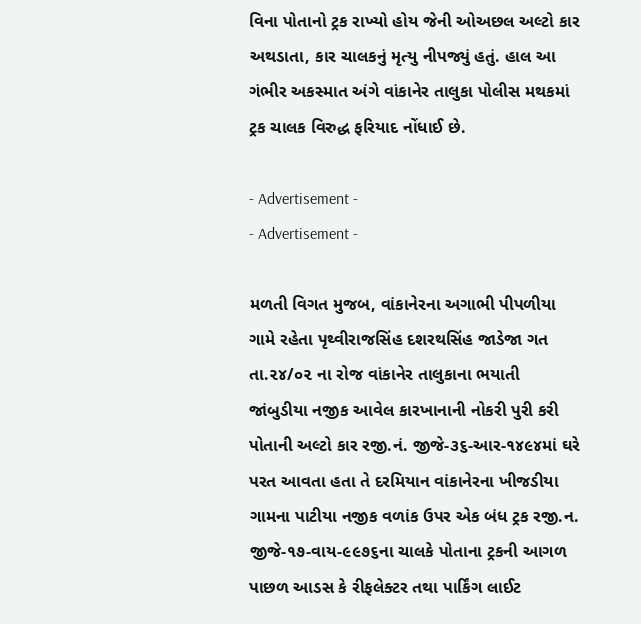વિના પોતાનો ટ્રક રાખ્યો હોય જેની ઓઅછલ અલ્ટો કાર અથડાતા, કાર ચાલકનું મૃત્યુ નીપજ્યું હતું. હાલ આ ગંભીર અકસ્માત અંગે વાંકાનેર તાલુકા પોલીસ મથકમાં ટ્રક ચાલક વિરુદ્ધ ફરિયાદ નોંધાઈ છે.

- Advertisement -
- Advertisement -

મળતી વિગત મુજબ, વાંકાનેરના અગાભી પીપળીયા ગામે રહેતા પૃથ્વીરાજસિંહ દશરથસિંહ જાડેજા ગત તા.૨૪/૦૨ ના રોજ વાંકાનેર તાલુકાના ભયાતી જાંબુડીયા નજીક આવેલ કારખાનાની નોકરી પુરી કરી પોતાની અલ્ટો કાર રજી.નં. જીજે-૩૬-આર-૧૪૯૪માં ઘરે પરત આવતા હતા તે દરમિયાન વાંકાનેરના ખીજડીયા ગામના પાટીયા નજીક વળાંક ઉપર એક બંધ ટ્રક રજી.ન. જીજે-૧૭-વાય-૯૯૭૬ના ચાલકે પોતાના ટ્રકની આગળ પાછળ આડસ કે રીફલેક્ટર તથા પાર્કિંગ લાઈટ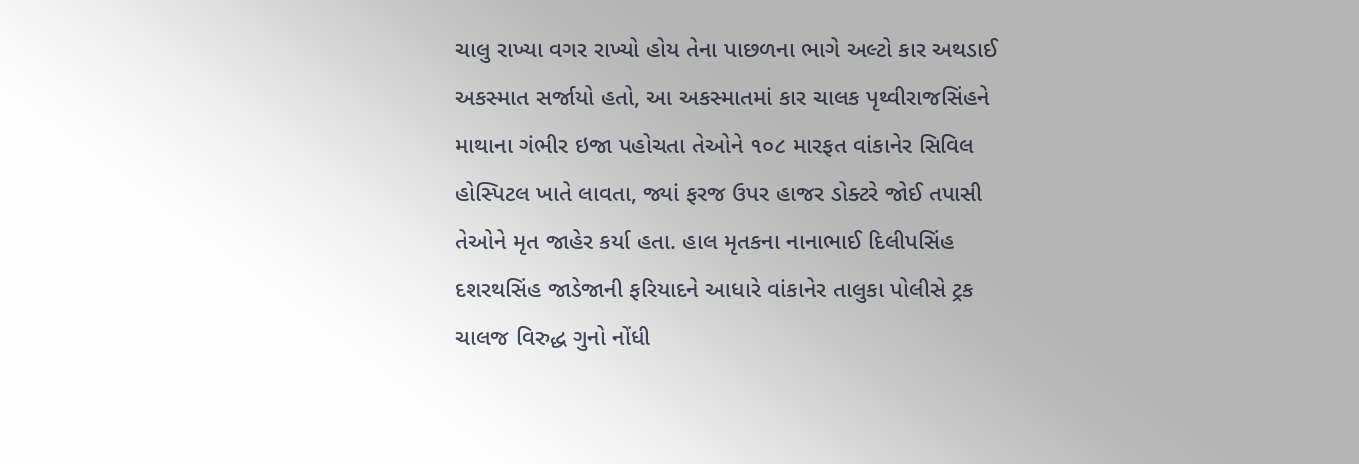ચાલુ રાખ્યા વગર રાખ્યો હોય તેના પાછળના ભાગે અલ્ટો કાર અથડાઈ અકસ્માત સર્જાયો હતો, આ અકસ્માતમાં કાર ચાલક પૃથ્વીરાજસિંહને માથાના ગંભીર ઇજા પહોચતા તેઓને ૧૦૮ મારફત વાંકાનેર સિવિલ હોસ્પિટલ ખાતે લાવતા, જ્યાં ફરજ ઉપર હાજર ડોક્ટરે જોઈ તપાસી તેઓને મૃત જાહેર કર્યા હતા. હાલ મૃતકના નાનાભાઈ દિલીપસિંહ દશરથસિંહ જાડેજાની ફરિયાદને આધારે વાંકાનેર તાલુકા પોલીસે ટ્રક ચાલજ વિરુદ્ધ ગુનો નોંધી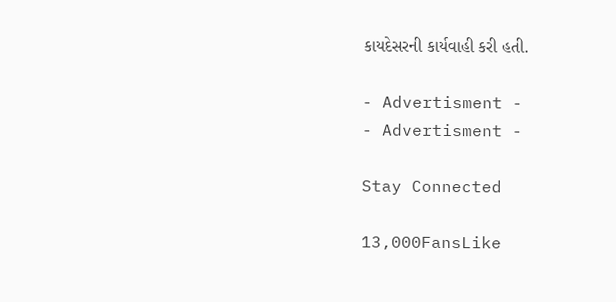કાયદેસરની કાર્યવાહી કરી હતી.

- Advertisment -
- Advertisment -

Stay Connected

13,000FansLike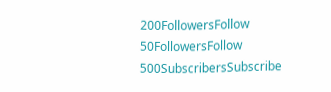200FollowersFollow
50FollowersFollow
500SubscribersSubscribe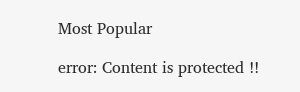Most Popular

error: Content is protected !!